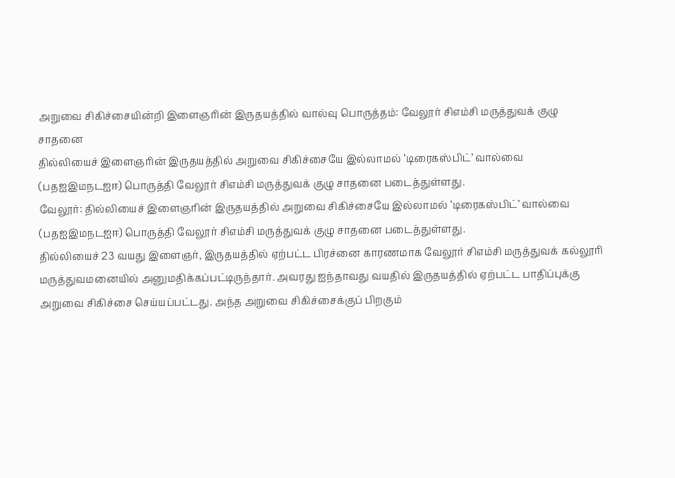அறுவை சிகிச்சையின்றி இளைஞரின் இருதயத்தில் வால்வு பொருத்தம்: வேலூர் சிஎம்சி மருத்துவக் குழு சாதனை
தில்லியைச் இளைஞரின் இருதயத்தில் அறுவை சிகிச்சையே இல்லாமல் ‘டிரைகஸ்பிட்’ வால்வை (பதஐஇமநடஐஈ) பொருத்தி வேலூர் சிஎம்சி மருத்துவக் குழு சாதனை படைத்துள்ளது.
வேலூர்: தில்லியைச் இளைஞரின் இருதயத்தில் அறுவை சிகிச்சையே இல்லாமல் ‘டிரைகஸ்பிட்’ வால்வை (பதஐஇமநடஐஈ) பொருத்தி வேலூர் சிஎம்சி மருத்துவக் குழு சாதனை படைத்துள்ளது.
தில்லியைச் 23 வயது இளைஞர், இருதயத்தில் ஏற்பட்ட பிரச்னை காரணமாக வேலூர் சிஎம்சி மருத்துவக் கல்லூரி மருத்துவமனையில் அனுமதிக்கப்பட்டிருந்தார். அவரது ஐந்தாவது வயதில் இருதயத்தில் ஏற்பட்ட பாதிப்புக்கு அறுவை சிகிச்சை செய்யப்பட்டது. அந்த அறுவை சிகிச்சைக்குப் பிறகும்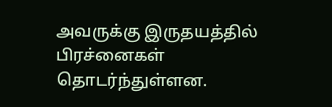அவருக்கு இருதயத்தில் பிரச்னைகள் தொடர்ந்துள்ளன.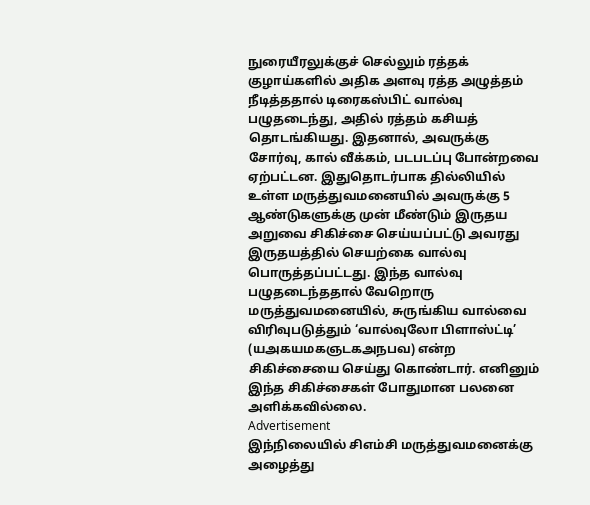நுரையீரலுக்குச் செல்லும் ரத்தக் குழாய்களில் அதிக அளவு ரத்த அழுத்தம் நீடித்ததால் டிரைகஸ்பிட் வால்வு பழுதடைந்து, அதில் ரத்தம் கசியத் தொடங்கியது. இதனால், அவருக்கு சோர்வு, கால் வீக்கம், படபடப்பு போன்றவை ஏற்பட்டன. இதுதொடர்பாக தில்லியில் உள்ள மருத்துவமனையில் அவருக்கு 5 ஆண்டுகளுக்கு முன் மீண்டும் இருதய அறுவை சிகிச்சை செய்யப்பட்டு அவரது இருதயத்தில் செயற்கை வால்வு பொருத்தப்பட்டது. இந்த வால்வு பழுதடைந்ததால் வேறொரு மருத்துவமனையில், சுருங்கிய வால்வை விரிவுபடுத்தும் ‘வால்வுலோ பிளாஸ்ட்டி’ (யஅகயமகஞடகஅநபவ) என்ற சிகிச்சையை செய்து கொண்டார். எனினும் இந்த சிகிச்சைகள் போதுமான பலனை அளிக்கவில்லை.
Advertisement
இந்நிலையில் சிஎம்சி மருத்துவமனைக்கு அழைத்து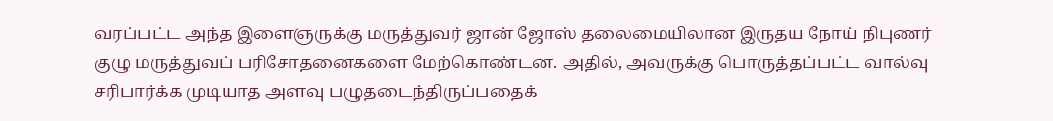வரப்பட்ட அந்த இளைஞருக்கு மருத்துவர் ஜான் ஜோஸ் தலைமையிலான இருதய நோய் நிபுணர் குழு மருத்துவப் பரிசோதனைகளை மேற்கொண்டன. அதில், அவருக்கு பொருத்தப்பட்ட வால்வு சரிபார்க்க முடியாத அளவு பழுதடைந்திருப்பதைக்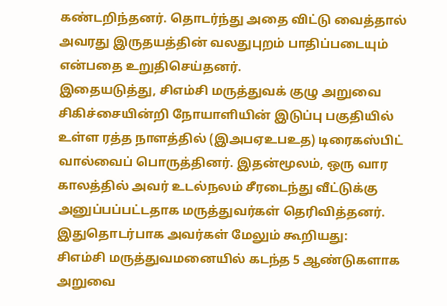கண்டறிந்தனர். தொடர்ந்து அதை விட்டு வைத்தால் அவரது இருதயத்தின் வலதுபுறம் பாதிப்படையும் என்பதை உறுதிசெய்தனர்.
இதையடுத்து, சிஎம்சி மருத்துவக் குழு அறுவை சிகிச்சையின்றி நோயாளியின் இடுப்பு பகுதியில் உள்ள ரத்த நாளத்தில் (இஅபஏஉபஉத) டிரைகஸ்பிட் வால்வைப் பொருத்தினர். இதன்மூலம், ஒரு வார காலத்தில் அவர் உடல்நலம் சீரடைந்து வீட்டுக்கு அனுப்பப்பட்டதாக மருத்துவர்கள் தெரிவித்தனர்.
இதுதொடர்பாக அவர்கள் மேலும் கூறியது:
சிஎம்சி மருத்துவமனையில் கடந்த 5 ஆண்டுகளாக அறுவை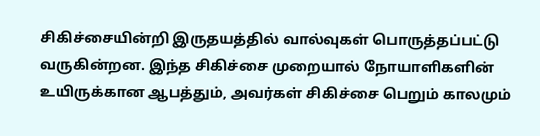சிகிச்சையின்றி இருதயத்தில் வால்வுகள் பொருத்தப்பட்டு வருகின்றன. இந்த சிகிச்சை முறையால் நோயாளிகளின் உயிருக்கான ஆபத்தும், அவர்கள் சிகிச்சை பெறும் காலமும்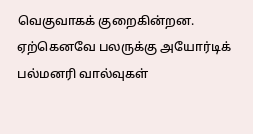வெகுவாகக் குறைகின்றன. ஏற்கெனவே பலருக்கு அயோர்டிக் பல்மனரி வால்வுகள்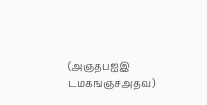(அஞதபஐஇ டமகஙஞசஅதவ)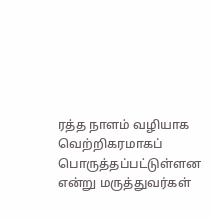ரத்த நாளம் வழியாக வெற்றிகரமாகப் பொருத்தப்பட்டுள்ளன என்று மருத்துவர்கள்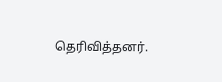தெரிவித்தனர்.